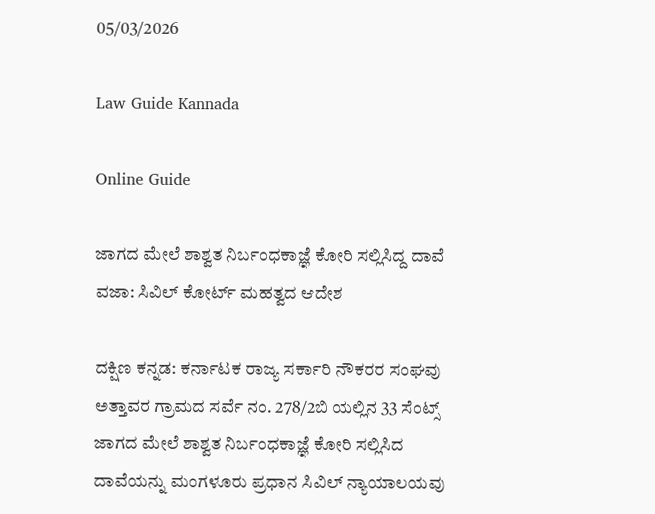05/03/2026

Law Guide Kannada

Online Guide

ಜಾಗದ ಮೇಲೆ ಶಾಶ್ವತ ನಿರ್ಬಂಧಕಾಜ್ಞೆ ಕೋರಿ ಸಲ್ಲಿಸಿದ್ದ ದಾವೆ ವಜಾ: ಸಿವಿಲ್ ಕೋರ್ಟ್ ಮಹತ್ವದ ಆದೇಶ

ದಕ್ಷಿಣ ಕನ್ನಡ: ಕರ್ನಾಟಕ ರಾಜ್ಯ ಸರ್ಕಾರಿ ನೌಕರರ ಸಂಘವು ಅತ್ತಾವರ ಗ್ರಾಮದ ಸರ್ವೆ ನಂ. 278/2ಬಿ ಯಲ್ಲಿನ 33 ಸೆಂಟ್ಸ್ ಜಾಗದ ಮೇಲೆ ಶಾಶ್ವತ ನಿರ್ಬಂಧಕಾಜ್ಞೆ ಕೋರಿ ಸಲ್ಲಿಸಿದ ದಾವೆಯನ್ನು ಮಂಗಳೂರು ಪ್ರಧಾನ ಸಿವಿಲ್ ನ್ಯಾಯಾಲಯವು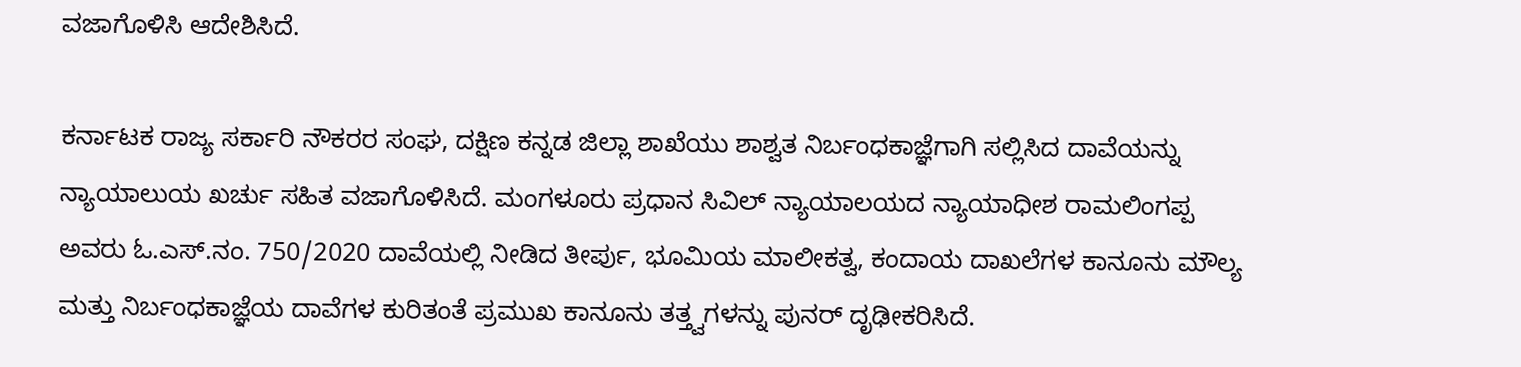ವಜಾಗೊಳಿಸಿ ಆದೇಶಿಸಿದೆ.

ಕರ್ನಾಟಕ ರಾಜ್ಯ ಸರ್ಕಾರಿ ನೌಕರರ ಸಂಘ, ದಕ್ಷಿಣ ಕನ್ನಡ ಜಿಲ್ಲಾ ಶಾಖೆಯು ಶಾಶ್ವತ ನಿರ್ಬಂಧಕಾಜ್ಞೆಗಾಗಿ ಸಲ್ಲಿಸಿದ ದಾವೆಯನ್ನು ನ್ಯಾಯಾಲುಯ ಖರ್ಚು ಸಹಿತ ವಜಾಗೊಳಿಸಿದೆ. ಮಂಗಳೂರು ಪ್ರಧಾನ ಸಿವಿಲ್ ನ್ಯಾಯಾಲಯದ ನ್ಯಾಯಾಧೀಶ ರಾಮಲಿಂಗಪ್ಪ ಅವರು ಓ.ಎಸ್.ನಂ. 750/2020 ದಾವೆಯಲ್ಲಿ ನೀಡಿದ ತೀರ್ಪು, ಭೂಮಿಯ ಮಾಲೀಕತ್ವ, ಕಂದಾಯ ದಾಖಲೆಗಳ ಕಾನೂನು ಮೌಲ್ಯ ಮತ್ತು ನಿರ್ಬಂಧಕಾಜ್ಞೆಯ ದಾವೆಗಳ ಕುರಿತಂತೆ ಪ್ರಮುಖ ಕಾನೂನು ತತ್ತ್ವಗಳನ್ನು ಪುನರ್ ದೃಢೀಕರಿಸಿದೆ.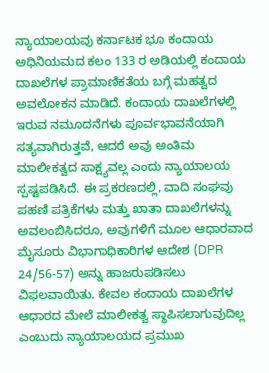ನ್ಯಾಯಾಲಯವು ಕರ್ನಾಟಕ ಭೂ ಕಂದಾಯ ಅಧಿನಿಯಮದ ಕಲಂ 133 ರ ಅಡಿಯಲ್ಲಿ ಕಂದಾಯ ದಾಖಲೆಗಳ ಪ್ರಾಮಾಣಿಕತೆಯ ಬಗ್ಗೆ ಮಹತ್ವದ ಅವಲೋಕನ ಮಾಡಿದೆ. ಕಂದಾಯ ದಾಖಲೆಗಳಲ್ಲಿ ಇರುವ ನಮೂದನೆಗಳು ಪೂರ್ವಭಾವನೆಯಾಗಿ ಸತ್ಯವಾಗಿರುತ್ತವೆ, ಆದರೆ ಅವು ಅಂತಿಮ ಮಾಲೀಕತ್ವದ ಸಾಕ್ಷ್ಯವಲ್ಲ ಎಂದು ನ್ಯಾಯಾಲಯ ಸ್ಪಷ್ಟಪಡಿಸಿದೆ. ಈ ಪ್ರಕರಣದಲ್ಲಿ, ವಾದಿ ಸಂಘವು ಪಹಣಿ ಪತ್ರಿಕೆಗಳು ಮತ್ತು ಖಾತಾ ದಾಖಲೆಗಳನ್ನು ಅವಲಂಬಿಸಿದರೂ, ಅವುಗಳಿಗೆ ಮೂಲ ಆಧಾರವಾದ ಮೈಸೂರು ವಿಭಾಗಾಧಿಕಾರಿಗಳ ಆದೇಶ (DPR 24/56-57) ಅನ್ನು ಹಾಜರುಪಡಿಸಲು ವಿಫಲವಾಯಿತು. ಕೇವಲ ಕಂದಾಯ ದಾಖಲೆಗಳ ಆಧಾರದ ಮೇಲೆ ಮಾಲೀಕತ್ವ ಸ್ಥಾಪಿಸಲಾಗುವುದಿಲ್ಲ ಎಂಬುದು ನ್ಯಾಯಾಲಯದ ಪ್ರಮುಖ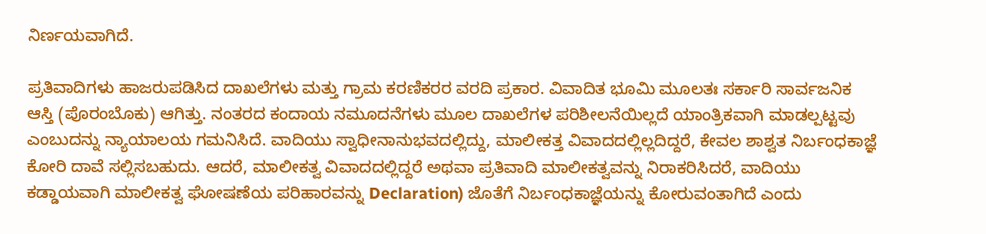ನಿರ್ಣಯವಾಗಿದೆ.

ಪ್ರತಿವಾದಿಗಳು ಹಾಜರುಪಡಿಸಿದ ದಾಖಲೆಗಳು ಮತ್ತು ಗ್ರಾಮ ಕರಣಿಕರರ ವರದಿ ಪ್ರಕಾರ. ವಿವಾದಿತ ಭೂಮಿ ಮೂಲತಃ ಸರ್ಕಾರಿ ಸಾರ್ವಜನಿಕ ಆಸ್ತಿ (ಪೊರಂಬೊಕು) ಆಗಿತ್ತು. ನಂತರದ ಕಂದಾಯ ನಮೂದನೆಗಳು ಮೂಲ ದಾಖಲೆಗಳ ಪರಿಶೀಲನೆಯಿಲ್ಲದೆ ಯಾಂತ್ರಿಕವಾಗಿ ಮಾಡಲ್ಪಟ್ಟವು ಎಂಬುದನ್ನು ನ್ಯಾಯಾಲಯ ಗಮನಿಸಿದೆ. ವಾದಿಯು ಸ್ವಾಧೀನಾನುಭವದಲ್ಲಿದ್ದು, ಮಾಲೀಕತ್ತ ವಿವಾದದಲ್ಲಿಲ್ಲದಿದ್ದರೆ, ಕೇವಲ ಶಾಶ್ವತ ನಿರ್ಬಂಧಕಾಜ್ಞೆ ಕೋರಿ ದಾವೆ ಸಲ್ಲಿಸಬಹುದು. ಆದರೆ, ಮಾಲೀಕತ್ವ ವಿವಾದದಲ್ಲಿದ್ದರೆ ಅಥವಾ ಪ್ರತಿವಾದಿ ಮಾಲೀಕತ್ವವನ್ನು ನಿರಾಕರಿಸಿದರೆ, ವಾದಿಯು ಕಡ್ಡಾಯವಾಗಿ ಮಾಲೀಕತ್ವ ಘೋಷಣೆಯ ಪರಿಹಾರವನ್ನು Declaration) ಜೊತೆಗೆ ನಿರ್ಬಂಧಕಾಜ್ಞೆಯನ್ನು ಕೋರುವಂತಾಗಿದೆ ಎಂದು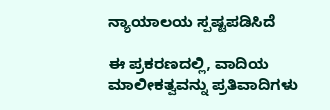ನ್ಯಾಯಾಲಯ ಸ್ಪಷ್ಟಪಡಿಸಿದೆ

ಈ ಪ್ರಕರಣದಲ್ಲಿ, ವಾದಿಯ ಮಾಲೀಕತ್ವವನ್ನು ಪ್ರತಿವಾದಿಗಳು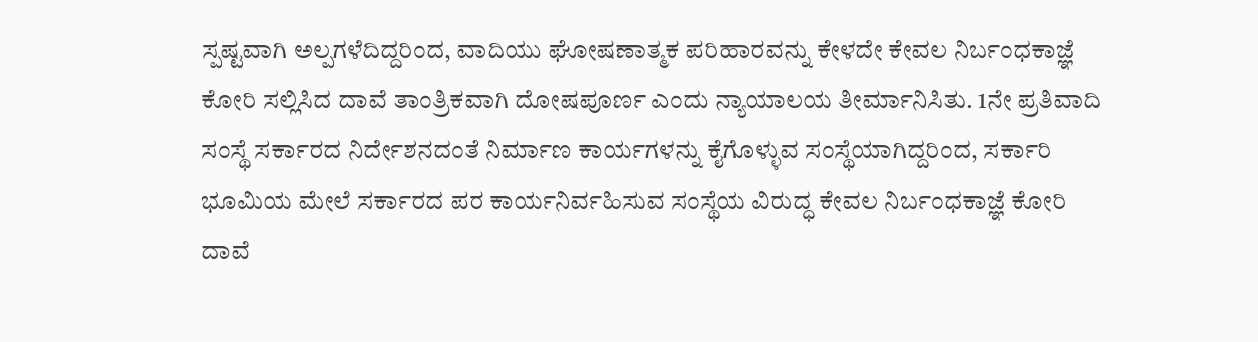ಸ್ಪಷ್ಟವಾಗಿ ಅಲ್ಪಗಳೆದಿದ್ದರಿಂದ, ವಾದಿಯು ಘೋಷಣಾತ್ಮಕ ಪರಿಹಾರವನ್ನು ಕೇಳದೇ ಕೇವಲ ನಿರ್ಬಂಧಕಾಜ್ಞೆ ಕೋರಿ ಸಲ್ಲಿಸಿದ ದಾವೆ ತಾಂತ್ರಿಕವಾಗಿ ದೋಷಪೂರ್ಣ ಎಂದು ನ್ಯಾಯಾಲಯ ತೀರ್ಮಾನಿಸಿತು. 1ನೇ ಪ್ರತಿವಾದಿ ಸಂಸ್ಥೆ ಸರ್ಕಾರದ ನಿರ್ದೇಶನದಂತೆ ನಿರ್ಮಾಣ ಕಾರ್ಯಗಳನ್ನು ಕೈಗೊಳ್ಳುವ ಸಂಸ್ಥೆಯಾಗಿದ್ದರಿಂದ, ಸರ್ಕಾರಿ ಭೂಮಿಯ ಮೇಲೆ ಸರ್ಕಾರದ ಪರ ಕಾರ್ಯನಿರ್ವಹಿಸುವ ಸಂಸ್ಥೆಯ ವಿರುದ್ಧ ಕೇವಲ ನಿರ್ಬಂಧಕಾಜ್ಞೆ ಕೋರಿ ದಾವೆ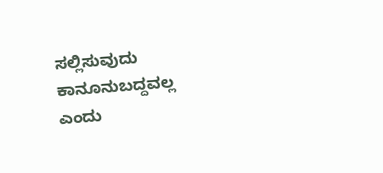ಸಲ್ಲಿಸುವುದು ಕಾನೂನುಬದ್ದವಲ್ಲ ಎಂದು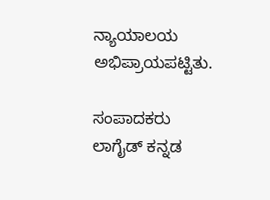ನ್ಯಾಯಾಲಯ ಅಭಿಪ್ರಾಯಪಟ್ಟಿತು.

ಸಂಪಾದಕರು
ಲಾಗೈಡ್ ಕನ್ನಡ‌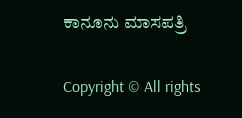ಕಾನೂನು ಮಾಸಪತ್ರಿ

Copyright © All rights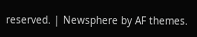reserved. | Newsphere by AF themes.